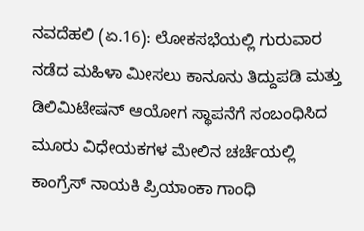ನವದೆಹಲಿ (ಏ.16): ಲೋಕಸಭೆಯಲ್ಲಿ ಗುರುವಾರ ನಡೆದ ಮಹಿಳಾ ಮೀಸಲು ಕಾನೂನು ತಿದ್ದುಪಡಿ ಮತ್ತು ಡಿಲಿಮಿಟೇಷನ್ ಆಯೋಗ ಸ್ಥಾಪನೆಗೆ ಸಂಬಂಧಿಸಿದ ಮೂರು ವಿಧೇಯಕಗಳ ಮೇಲಿನ ಚರ್ಚೆಯಲ್ಲಿ ಕಾಂಗ್ರೆಸ್ ನಾಯಕಿ ಪ್ರಿಯಾಂಕಾ ಗಾಂಧಿ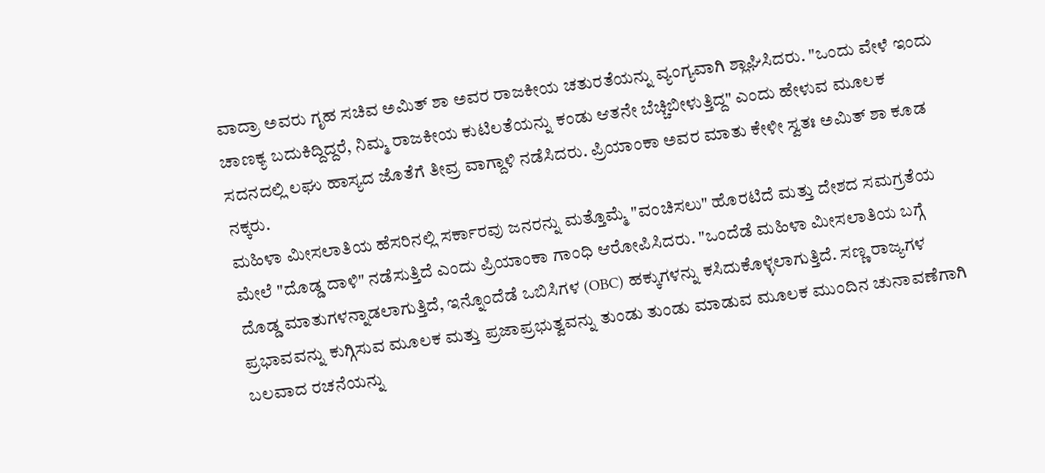ವಾದ್ರಾ ಅವರು ಗೃಹ ಸಚಿವ ಅಮಿತ್ ಶಾ ಅವರ ರಾಜಕೀಯ ಚತುರತೆಯನ್ನು ವ್ಯಂಗ್ಯವಾಗಿ ಶ್ಲಾಘಿಸಿದರು. "ಒಂದು ವೇಳೆ ಇಂದು ಚಾಣಕ್ಯ ಬದುಕಿದ್ದಿದ್ದರೆ, ನಿಮ್ಮ ರಾಜಕೀಯ ಕುಟಿಲತೆಯನ್ನು ಕಂಡು ಆತನೇ ಬೆಚ್ಚಿಬೀಳುತ್ತಿದ್ದ" ಎಂದು ಹೇಳುವ ಮೂಲಕ ಸದನದಲ್ಲಿ ಲಘು ಹಾಸ್ಯದ ಜೊತೆಗೆ ತೀವ್ರ ವಾಗ್ದಾಳಿ ನಡೆಸಿದರು. ಪ್ರಿಯಾಂಕಾ ಅವರ ಮಾತು ಕೇಳೀ ಸ್ವತಃ ಅಮಿತ್ ಶಾ ಕೂಡ ನಕ್ಕರು.
ಮಹಿಳಾ ಮೀಸಲಾತಿಯ ಹೆಸರಿನಲ್ಲಿ ಸರ್ಕಾರವು ಜನರನ್ನು ಮತ್ತೊಮ್ಮೆ "ವಂಚಿಸಲು" ಹೊರಟಿದೆ ಮತ್ತು ದೇಶದ ಸಮಗ್ರತೆಯ ಮೇಲೆ "ದೊಡ್ಡ ದಾಳಿ" ನಡೆಸುತ್ತಿದೆ ಎಂದು ಪ್ರಿಯಾಂಕಾ ಗಾಂಧಿ ಆರೋಪಿಸಿದರು. "ಒಂದೆಡೆ ಮಹಿಳಾ ಮೀಸಲಾತಿಯ ಬಗ್ಗೆ ದೊಡ್ಡ ಮಾತುಗಳನ್ನಾಡಲಾಗುತ್ತಿದೆ, ಇನ್ನೊಂದೆಡೆ ಒಬಿಸಿಗಳ (OBC) ಹಕ್ಕುಗಳನ್ನು ಕಸಿದುಕೊಳ್ಳಲಾಗುತ್ತಿದೆ. ಸಣ್ಣ ರಾಜ್ಯಗಳ ಪ್ರಭಾವವನ್ನು ಕುಗ್ಗಿಸುವ ಮೂಲಕ ಮತ್ತು ಪ್ರಜಾಪ್ರಭುತ್ವವನ್ನು ತುಂಡು ತುಂಡು ಮಾಡುವ ಮೂಲಕ ಮುಂದಿನ ಚುನಾವಣೆಗಾಗಿ ಬಲವಾದ ರಚನೆಯನ್ನು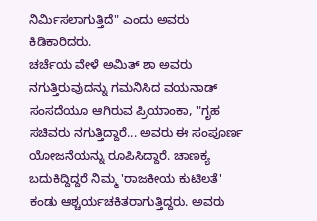ನಿರ್ಮಿಸಲಾಗುತ್ತಿದೆ" ಎಂದು ಅವರು ಕಿಡಿಕಾರಿದರು.
ಚರ್ಚೆಯ ವೇಳೆ ಅಮಿತ್ ಶಾ ಅವರು ನಗುತ್ತಿರುವುದನ್ನು ಗಮನಿಸಿದ ವಯನಾಡ್ ಸಂಸದೆಯೂ ಆಗಿರುವ ಪ್ರಿಯಾಂಕಾ, "ಗೃಹ ಸಚಿವರು ನಗುತ್ತಿದ್ದಾರೆ... ಅವರು ಈ ಸಂಪೂರ್ಣ ಯೋಜನೆಯನ್ನು ರೂಪಿಸಿದ್ದಾರೆ. ಚಾಣಕ್ಯ ಬದುಕಿದ್ದಿದ್ದರೆ ನಿಮ್ಮ 'ರಾಜಕೀಯ ಕುಟಿಲತೆ' ಕಂಡು ಆಶ್ಚರ್ಯಚಕಿತರಾಗುತ್ತಿದ್ದರು. ಅವರು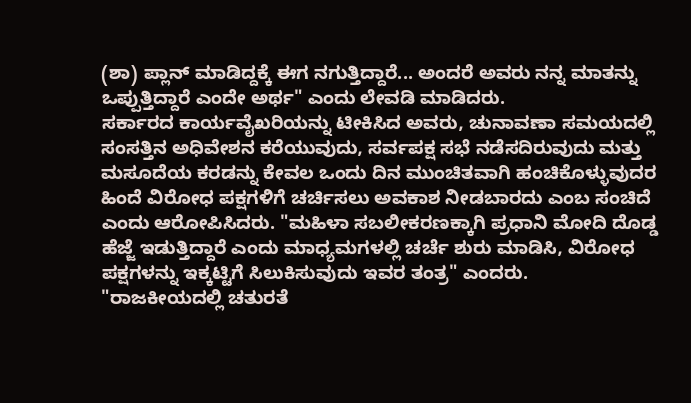(ಶಾ) ಪ್ಲಾನ್ ಮಾಡಿದ್ದಕ್ಕೆ ಈಗ ನಗುತ್ತಿದ್ದಾರೆ... ಅಂದರೆ ಅವರು ನನ್ನ ಮಾತನ್ನು ಒಪ್ಪುತ್ತಿದ್ದಾರೆ ಎಂದೇ ಅರ್ಥ" ಎಂದು ಲೇವಡಿ ಮಾಡಿದರು.
ಸರ್ಕಾರದ ಕಾರ್ಯವೈಖರಿಯನ್ನು ಟೀಕಿಸಿದ ಅವರು, ಚುನಾವಣಾ ಸಮಯದಲ್ಲಿ ಸಂಸತ್ತಿನ ಅಧಿವೇಶನ ಕರೆಯುವುದು, ಸರ್ವಪಕ್ಷ ಸಭೆ ನಡೆಸದಿರುವುದು ಮತ್ತು ಮಸೂದೆಯ ಕರಡನ್ನು ಕೇವಲ ಒಂದು ದಿನ ಮುಂಚಿತವಾಗಿ ಹಂಚಿಕೊಳ್ಳುವುದರ ಹಿಂದೆ ವಿರೋಧ ಪಕ್ಷಗಳಿಗೆ ಚರ್ಚಿಸಲು ಅವಕಾಶ ನೀಡಬಾರದು ಎಂಬ ಸಂಚಿದೆ ಎಂದು ಆರೋಪಿಸಿದರು. "ಮಹಿಳಾ ಸಬಲೀಕರಣಕ್ಕಾಗಿ ಪ್ರಧಾನಿ ಮೋದಿ ದೊಡ್ಡ ಹೆಜ್ಜೆ ಇಡುತ್ತಿದ್ದಾರೆ ಎಂದು ಮಾಧ್ಯಮಗಳಲ್ಲಿ ಚರ್ಚೆ ಶುರು ಮಾಡಿಸಿ, ವಿರೋಧ ಪಕ್ಷಗಳನ್ನು ಇಕ್ಕಟ್ಟಿಗೆ ಸಿಲುಕಿಸುವುದು ಇವರ ತಂತ್ರ" ಎಂದರು.
"ರಾಜಕೀಯದಲ್ಲಿ ಚತುರತೆ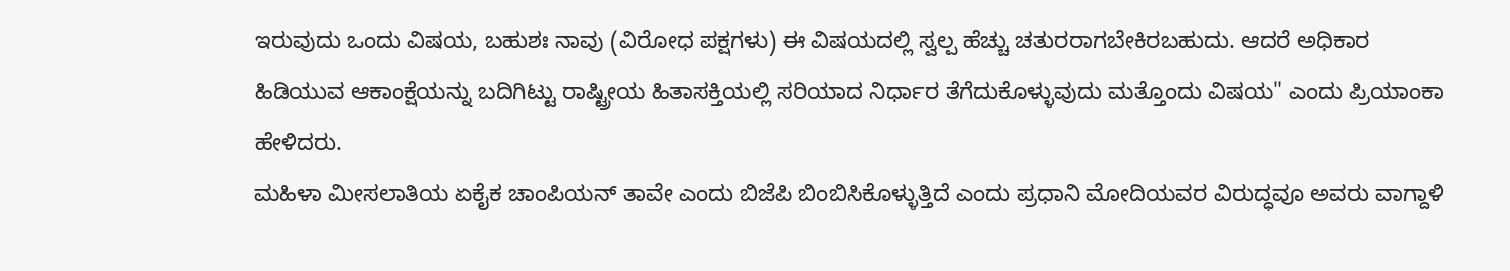ಇರುವುದು ಒಂದು ವಿಷಯ, ಬಹುಶಃ ನಾವು (ವಿರೋಧ ಪಕ್ಷಗಳು) ಈ ವಿಷಯದಲ್ಲಿ ಸ್ವಲ್ಪ ಹೆಚ್ಚು ಚತುರರಾಗಬೇಕಿರಬಹುದು. ಆದರೆ ಅಧಿಕಾರ ಹಿಡಿಯುವ ಆಕಾಂಕ್ಷೆಯನ್ನು ಬದಿಗಿಟ್ಟು ರಾಷ್ಟ್ರೀಯ ಹಿತಾಸಕ್ತಿಯಲ್ಲಿ ಸರಿಯಾದ ನಿರ್ಧಾರ ತೆಗೆದುಕೊಳ್ಳುವುದು ಮತ್ತೊಂದು ವಿಷಯ" ಎಂದು ಪ್ರಿಯಾಂಕಾ ಹೇಳಿದರು.
ಮಹಿಳಾ ಮೀಸಲಾತಿಯ ಏಕೈಕ ಚಾಂಪಿಯನ್ ತಾವೇ ಎಂದು ಬಿಜೆಪಿ ಬಿಂಬಿಸಿಕೊಳ್ಳುತ್ತಿದೆ ಎಂದು ಪ್ರಧಾನಿ ಮೋದಿಯವರ ವಿರುದ್ಧವೂ ಅವರು ವಾಗ್ದಾಳಿ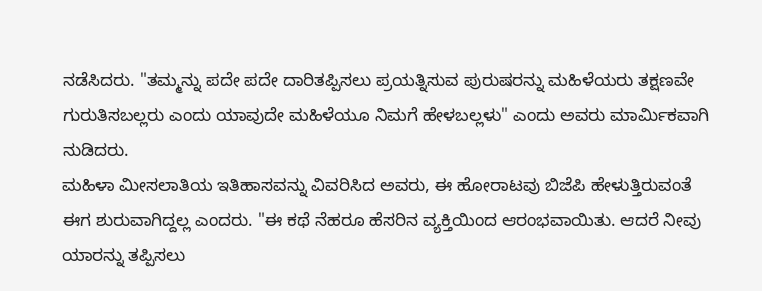ನಡೆಸಿದರು. "ತಮ್ಮನ್ನು ಪದೇ ಪದೇ ದಾರಿತಪ್ಪಿಸಲು ಪ್ರಯತ್ನಿಸುವ ಪುರುಷರನ್ನು ಮಹಿಳೆಯರು ತಕ್ಷಣವೇ ಗುರುತಿಸಬಲ್ಲರು ಎಂದು ಯಾವುದೇ ಮಹಿಳೆಯೂ ನಿಮಗೆ ಹೇಳಬಲ್ಲಳು" ಎಂದು ಅವರು ಮಾರ್ಮಿಕವಾಗಿ ನುಡಿದರು.
ಮಹಿಳಾ ಮೀಸಲಾತಿಯ ಇತಿಹಾಸವನ್ನು ವಿವರಿಸಿದ ಅವರು, ಈ ಹೋರಾಟವು ಬಿಜೆಪಿ ಹೇಳುತ್ತಿರುವಂತೆ ಈಗ ಶುರುವಾಗಿದ್ದಲ್ಲ ಎಂದರು. "ಈ ಕಥೆ ನೆಹರೂ ಹೆಸರಿನ ವ್ಯಕ್ತಿಯಿಂದ ಆರಂಭವಾಯಿತು. ಆದರೆ ನೀವು ಯಾರನ್ನು ತಪ್ಪಿಸಲು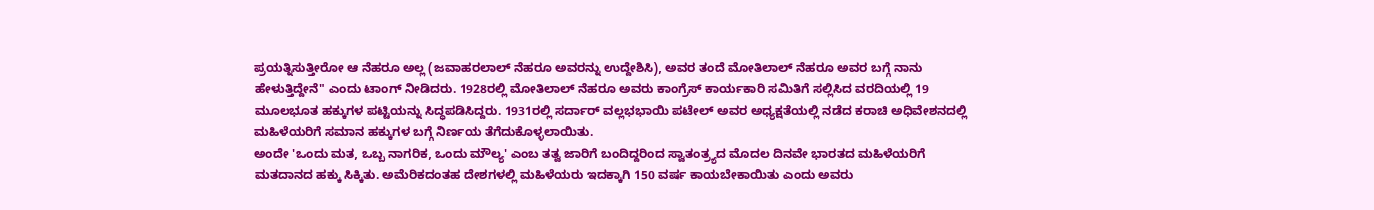ಪ್ರಯತ್ನಿಸುತ್ತೀರೋ ಆ ನೆಹರೂ ಅಲ್ಲ (ಜವಾಹರಲಾಲ್ ನೆಹರೂ ಅವರನ್ನು ಉದ್ದೇಶಿಸಿ), ಅವರ ತಂದೆ ಮೋತಿಲಾಲ್ ನೆಹರೂ ಅವರ ಬಗ್ಗೆ ನಾನು ಹೇಳುತ್ತಿದ್ದೇನೆ" ಎಂದು ಟಾಂಗ್ ನೀಡಿದರು. 1928ರಲ್ಲಿ ಮೋತಿಲಾಲ್ ನೆಹರೂ ಅವರು ಕಾಂಗ್ರೆಸ್ ಕಾರ್ಯಕಾರಿ ಸಮಿತಿಗೆ ಸಲ್ಲಿಸಿದ ವರದಿಯಲ್ಲಿ 19 ಮೂಲಭೂತ ಹಕ್ಕುಗಳ ಪಟ್ಟಿಯನ್ನು ಸಿದ್ಧಪಡಿಸಿದ್ದರು. 1931ರಲ್ಲಿ ಸರ್ದಾರ್ ವಲ್ಲಭಭಾಯಿ ಪಟೇಲ್ ಅವರ ಅಧ್ಯಕ್ಷತೆಯಲ್ಲಿ ನಡೆದ ಕರಾಚಿ ಅಧಿವೇಶನದಲ್ಲಿ ಮಹಿಳೆಯರಿಗೆ ಸಮಾನ ಹಕ್ಕುಗಳ ಬಗ್ಗೆ ನಿರ್ಣಯ ತೆಗೆದುಕೊಳ್ಳಲಾಯಿತು.
ಅಂದೇ 'ಒಂದು ಮತ, ಒಬ್ಬ ನಾಗರಿಕ, ಒಂದು ಮೌಲ್ಯ' ಎಂಬ ತತ್ವ ಜಾರಿಗೆ ಬಂದಿದ್ದರಿಂದ ಸ್ವಾತಂತ್ರ್ಯದ ಮೊದಲ ದಿನವೇ ಭಾರತದ ಮಹಿಳೆಯರಿಗೆ ಮತದಾನದ ಹಕ್ಕು ಸಿಕ್ಕಿತು. ಅಮೆರಿಕದಂತಹ ದೇಶಗಳಲ್ಲಿ ಮಹಿಳೆಯರು ಇದಕ್ಕಾಗಿ 150 ವರ್ಷ ಕಾಯಬೇಕಾಯಿತು ಎಂದು ಅವರು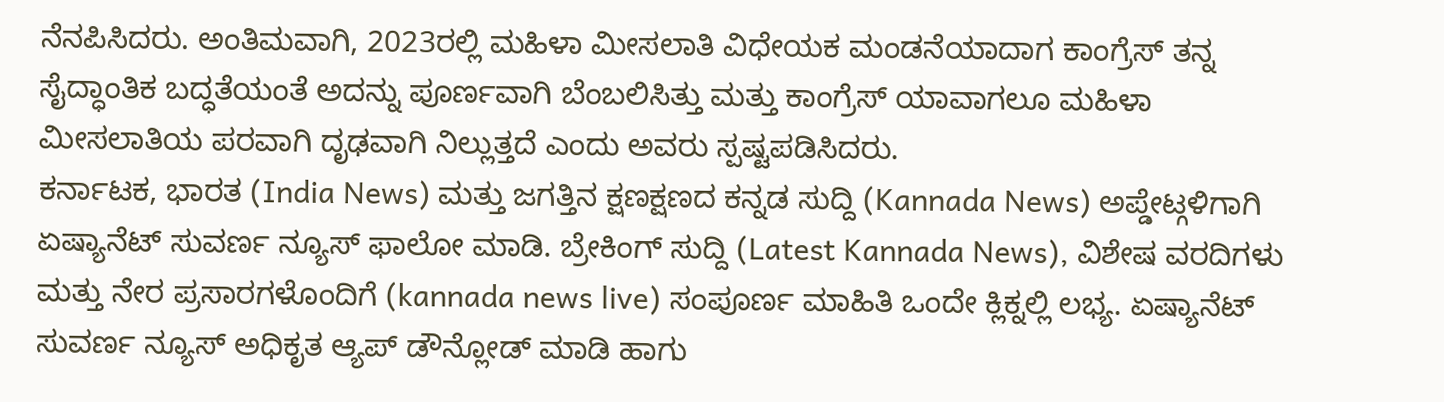ನೆನಪಿಸಿದರು. ಅಂತಿಮವಾಗಿ, 2023ರಲ್ಲಿ ಮಹಿಳಾ ಮೀಸಲಾತಿ ವಿಧೇಯಕ ಮಂಡನೆಯಾದಾಗ ಕಾಂಗ್ರೆಸ್ ತನ್ನ ಸೈದ್ಧಾಂತಿಕ ಬದ್ಧತೆಯಂತೆ ಅದನ್ನು ಪೂರ್ಣವಾಗಿ ಬೆಂಬಲಿಸಿತ್ತು ಮತ್ತು ಕಾಂಗ್ರೆಸ್ ಯಾವಾಗಲೂ ಮಹಿಳಾ ಮೀಸಲಾತಿಯ ಪರವಾಗಿ ದೃಢವಾಗಿ ನಿಲ್ಲುತ್ತದೆ ಎಂದು ಅವರು ಸ್ಪಷ್ಟಪಡಿಸಿದರು.
ಕರ್ನಾಟಕ, ಭಾರತ (India News) ಮತ್ತು ಜಗತ್ತಿನ ಕ್ಷಣಕ್ಷಣದ ಕನ್ನಡ ಸುದ್ದಿ (Kannada News) ಅಪ್ಡೇಟ್ಗಳಿಗಾಗಿ ಏಷ್ಯಾನೆಟ್ ಸುವರ್ಣ ನ್ಯೂಸ್ ಫಾಲೋ ಮಾಡಿ. ಬ್ರೇಕಿಂಗ್ ಸುದ್ದಿ (Latest Kannada News), ವಿಶೇಷ ವರದಿಗಳು ಮತ್ತು ನೇರ ಪ್ರಸಾರಗಳೊಂದಿಗೆ (kannada news live) ಸಂಪೂರ್ಣ ಮಾಹಿತಿ ಒಂದೇ ಕ್ಲಿಕ್ನಲ್ಲಿ ಲಭ್ಯ. ಏಷ್ಯಾನೆಟ್ ಸುವರ್ಣ ನ್ಯೂಸ್ ಅಧಿಕೃತ ಆ್ಯಪ್ ಡೌನ್ಲೋಡ್ ಮಾಡಿ ಹಾಗು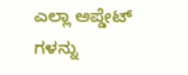ಎಲ್ಲಾ ಅಪ್ಡೇಟ್ ಗಳನ್ನು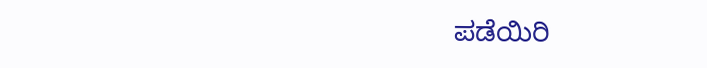ಪಡೆಯಿರಿ